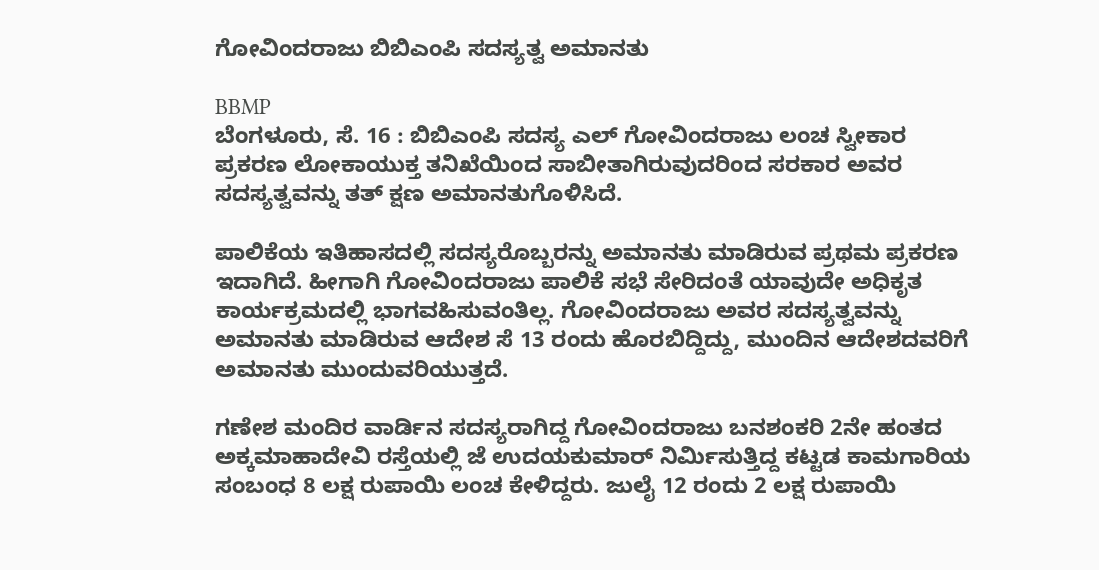ಗೋವಿಂದರಾಜು ಬಿಬಿಎಂಪಿ ಸದಸ್ಯತ್ವ ಅಮಾನತು

BBMP
ಬೆಂಗಳೂರು, ಸೆ. 16 : ಬಿಬಿಎಂಪಿ ಸದಸ್ಯ ಎಲ್ ಗೋವಿಂದರಾಜು ಲಂಚ ಸ್ವೀಕಾರ ಪ್ರಕರಣ ಲೋಕಾಯುಕ್ತ ತನಿಖೆಯಿಂದ ಸಾಬೀತಾಗಿರುವುದರಿಂದ ಸರಕಾರ ಅವರ ಸದಸ್ಯತ್ವವನ್ನು ತತ್ ಕ್ಷಣ ಅಮಾನತುಗೊಳಿಸಿದೆ.

ಪಾಲಿಕೆಯ ಇತಿಹಾಸದಲ್ಲಿ ಸದಸ್ಯರೊಬ್ಬರನ್ನು ಅಮಾನತು ಮಾಡಿರುವ ಪ್ರಥಮ ಪ್ರಕರಣ ಇದಾಗಿದೆ. ಹೀಗಾಗಿ ಗೋವಿಂದರಾಜು ಪಾಲಿಕೆ ಸಭೆ ಸೇರಿದಂತೆ ಯಾವುದೇ ಅಧಿಕೃತ ಕಾರ್ಯಕ್ರಮದಲ್ಲಿ ಭಾಗವಹಿಸುವಂತಿಲ್ಲ. ಗೋವಿಂದರಾಜು ಅವರ ಸದಸ್ಯತ್ವವನ್ನು ಅಮಾನತು ಮಾಡಿರುವ ಆದೇಶ ಸೆ 13 ರಂದು ಹೊರಬಿದ್ದಿದ್ದು, ಮುಂದಿನ ಆದೇಶದವರಿಗೆ ಅಮಾನತು ಮುಂದುವರಿಯುತ್ತದೆ.

ಗಣೇಶ ಮಂದಿರ ವಾರ್ಡಿನ ಸದಸ್ಯರಾಗಿದ್ದ ಗೋವಿಂದರಾಜು ಬನಶಂಕರಿ 2ನೇ ಹಂತದ ಅಕ್ಕಮಾಹಾದೇವಿ ರಸ್ತೆಯಲ್ಲಿ ಜೆ ಉದಯಕುಮಾರ್ ನಿರ್ಮಿಸುತ್ತಿದ್ದ ಕಟ್ಟಡ ಕಾಮಗಾರಿಯ ಸಂಬಂಧ 8 ಲಕ್ಷ ರುಪಾಯಿ ಲಂಚ ಕೇಳಿದ್ದರು. ಜುಲೈ 12 ರಂದು 2 ಲಕ್ಷ ರುಪಾಯಿ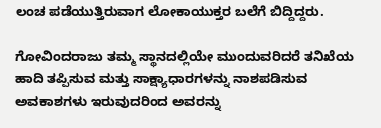ಲಂಚ ಪಡೆಯುತ್ತಿರುವಾಗ ಲೋಕಾಯುಕ್ತರ ಬಲೆಗೆ ಬಿದ್ದಿದ್ದರು.

ಗೋವಿಂದರಾಜು ತಮ್ಮ ಸ್ಥಾನದಲ್ಲಿಯೇ ಮುಂದುವರಿದರೆ ತನಿಖೆಯ ಹಾದಿ ತಪ್ಪಿಸುವ ಮತ್ತು ಸಾಕ್ಷ್ಯಾಧಾರಗಳನ್ನು ನಾಶಪಡಿಸುವ ಅವಕಾಶಗಳು ಇರುವುದರಿಂದ ಅವರನ್ನು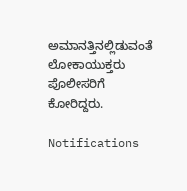ಅಮಾನತ್ತಿನಲ್ಲಿಡುವಂತೆ ಲೋಕಾಯುಕ್ತರು ಪೊಲೀಸರಿಗೆ ಕೋರಿದ್ದರು.

Notifications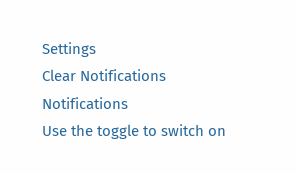Settings
Clear Notifications
Notifications
Use the toggle to switch on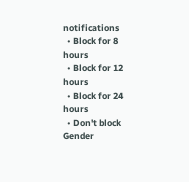notifications
  • Block for 8 hours
  • Block for 12 hours
  • Block for 24 hours
  • Don't block
Gender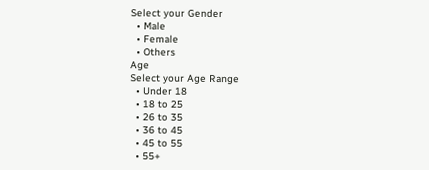Select your Gender
  • Male
  • Female
  • Others
Age
Select your Age Range
  • Under 18
  • 18 to 25
  • 26 to 35
  • 36 to 45
  • 45 to 55
  • 55+